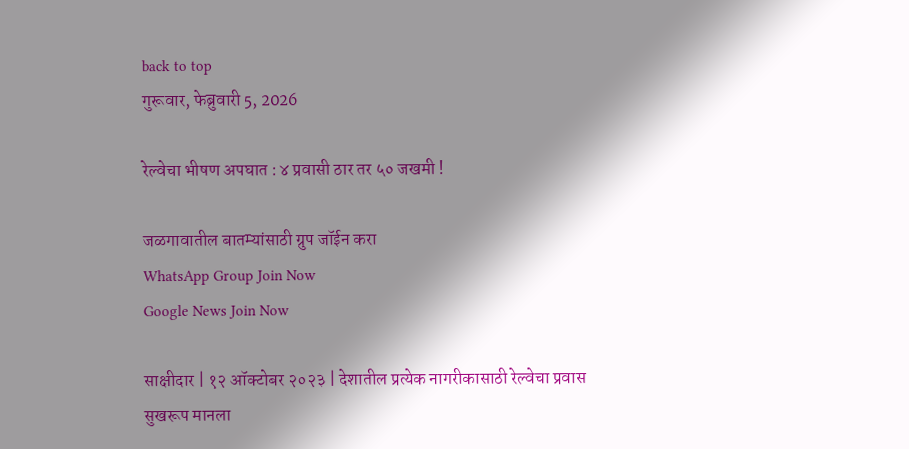back to top
गुरूवार, फेब्रुवारी 5, 2026

रेल्वेचा भीषण अपघात : ४ प्रवासी ठार तर ५० जखमी !

जळगावातील बातम्यांसाठी ग्रुप जॉईन करा
WhatsApp Group Join Now
Google News Join Now

साक्षीदार | १२ ऑक्टोबर २०२३ | देशातील प्रत्येक नागरीकासाठी रेल्वेचा प्रवास सुखरूप मानला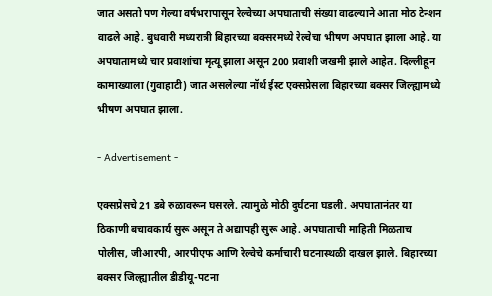जात असतो पण गेल्या वर्षभरापासून रेल्वेच्या अपघाताची संख्या वाढल्याने आता मोठ टेन्शन वाढले आहे. बुधवारी मध्यरात्री बिहारच्या बक्सरमध्ये रेल्वेचा भीषण अपघात झाला आहे. या अपघातामध्ये चार प्रवाशांचा मृत्यू झाला असून 200 प्रवाशी जखमी झाले आहेत. दिल्लीहून कामाख्याला (गुवाहाटी) जात असलेल्या नॉर्थ ईस्ट एक्सप्रेसला बिहारच्या बक्सर जिल्ह्यामध्ये भीषण अपघात झाला.

- Advertisement -

एक्सप्रेसचे 21 डबे रुळावरून घसरले. त्यामुळे मोठी दुर्घटना घडली. अपघातानंतर या ठिकाणी बचावकार्य सुरू असून ते अद्यापही सुरू आहे. अपघाताची माहिती मिळताच पोलीस, जीआरपी, आरपीएफ आणि रेल्वेचे कर्माचारी घटनास्थळी दाखल झाले. बिहारच्या बक्सर जिल्ह्यातील डीडीयू-पटना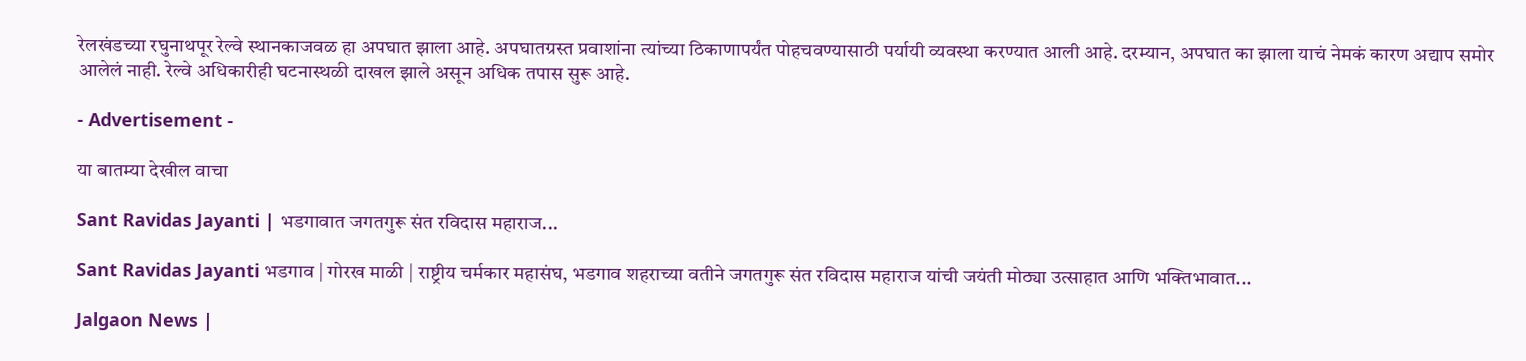रेलखंडच्या रघुनाथपूर रेल्वे स्थानकाजवळ हा अपघात झाला आहे. अपघातग्रस्त प्रवाशांना त्यांच्या ठिकाणापर्यंत पोहचवण्यासाठी पर्यायी व्यवस्था करण्यात आली आहे. दरम्यान, अपघात का झाला याचं नेमकं कारण अद्याप समोर आलेलं नाही. रेल्वे अधिकारीही घटनास्थळी दाखल झाले असून अधिक तपास सुरू आहे.

- Advertisement -

या बातम्या देखील वाचा

Sant Ravidas Jayanti | भडगावात जगतगुरू संत रविदास महाराज...

Sant Ravidas Jayanti भडगाव | गोरख माळी | राष्ट्रीय चर्मकार महासंघ, भडगाव शहराच्या वतीने जगतगुरू संत रविदास महाराज यांची जयंती मोठ्या उत्साहात आणि भक्तिभावात...

Jalgaon News |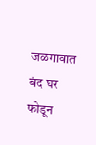जळगावात बंद घर फोडून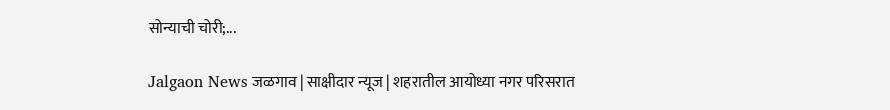सोन्याची चोरी;...

Jalgaon News जळगाव | साक्षीदार न्यूज | शहरातील आयोध्या नगर परिसरात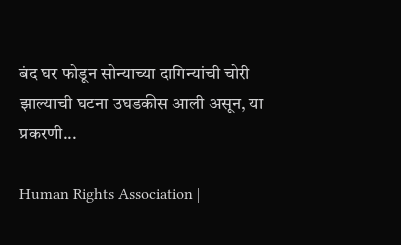बंद घर फोडून सोन्याच्या दागिन्यांची चोरी झाल्याची घटना उघडकीस आली असून, या प्रकरणी...

Human Rights Association |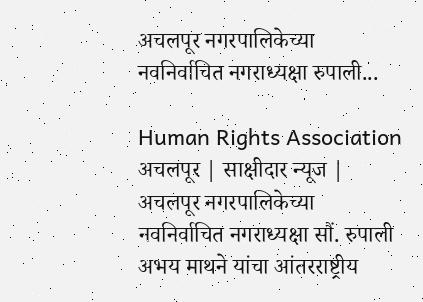अचलपूर नगरपालिकेच्या नवनिर्वाचित नगराध्यक्षा रुपाली...

Human Rights Association अचलपूर | साक्षीदार न्यूज | अचलपूर नगरपालिकेच्या नवनिर्वाचित नगराध्यक्षा सौं. रुपाली अभय माथने यांचा आंतरराष्ट्रीय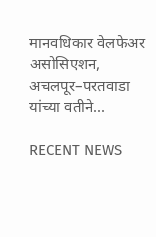मानवधिकार वेलफेअर असोसिएशन, अचलपूर–परतवाडा यांच्या वतीने...

RECENT NEWS